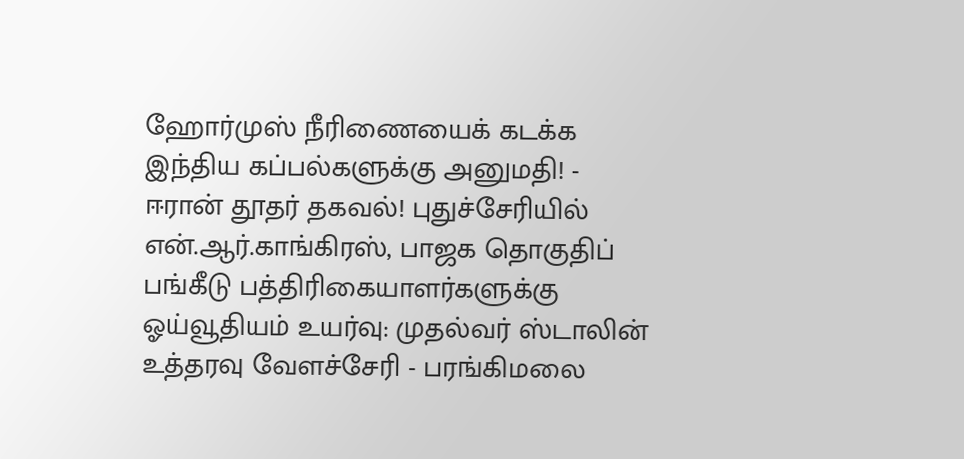ஹோர்முஸ் நீரிணையைக் கடக்க இந்திய கப்பல்களுக்கு அனுமதி! - ஈரான் தூதர் தகவல்! புதுச்சேரியில் என்.ஆர்.காங்கிரஸ், பாஜக தொகுதிப் பங்கீடு பத்திரிகையாளர்களுக்கு ஓய்வூதியம் உயர்வு: முதல்வர் ஸ்டாலின் உத்தரவு வேளச்சேரி - பரங்கிமலை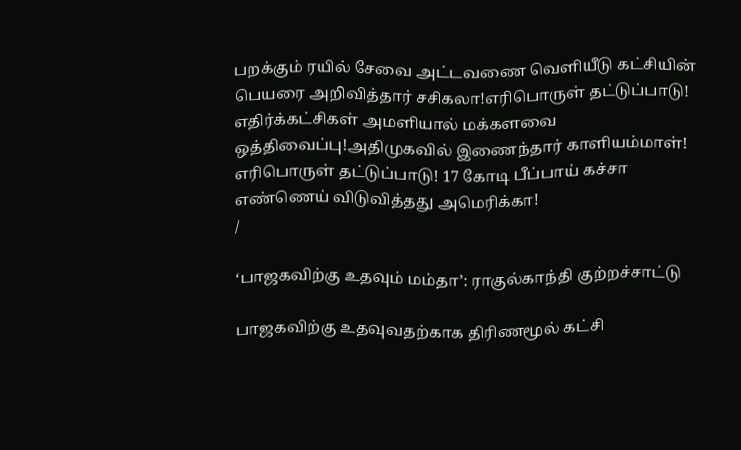பறக்கும் ரயில் சேவை அட்டவணை வெளியீடு கட்சியின் பெயரை அறிவித்தார் சசிகலா!எரிபொருள் தட்டுப்பாடு! எதிர்க்கட்சிகள் அமளியால் மக்களவை ஒத்திவைப்பு!அதிமுகவில் இணைந்தார் காளியம்மாள்! எரிபொருள் தட்டுப்பாடு! 17 கோடி பீப்பாய் கச்சா எண்ணெய் விடுவித்தது அமெரிக்கா!
/

‘பாஜகவிற்கு உதவும் மம்தா’: ராகுல்காந்தி குற்றச்சாட்டு

பாஜகவிற்கு உதவுவதற்காக திரிணமூல் கட்சி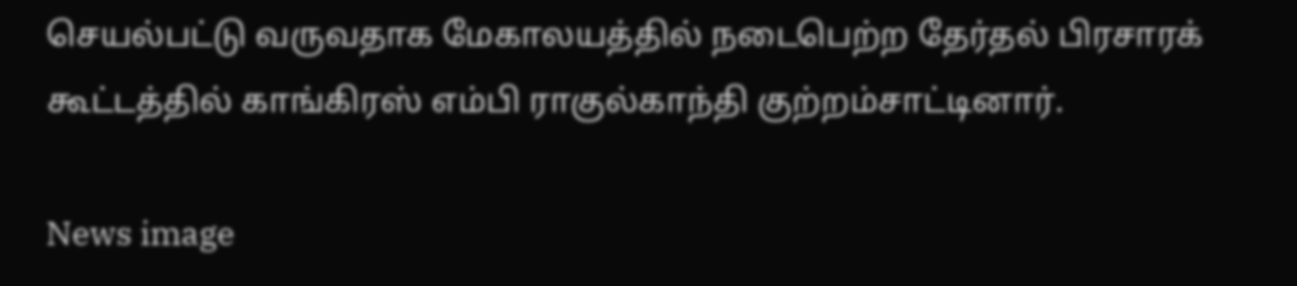செயல்பட்டு வருவதாக மேகாலயத்தில் நடைபெற்ற தேர்தல் பிரசாரக் கூட்டத்தில் காங்கிரஸ் எம்பி ராகுல்காந்தி குற்றம்சாட்டினார்.

News image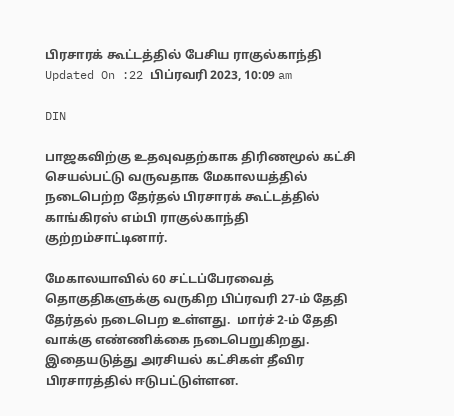பிரசாரக் கூட்டத்தில் பேசிய ராகுல்காந்தி
Updated On :22 பிப்ரவரி 2023, 10:09 am

DIN

பாஜகவிற்கு உதவுவதற்காக திரிணமூல் கட்சி செயல்பட்டு வருவதாக மேகாலயத்தில் நடைபெற்ற தேர்தல் பிரசாரக் கூட்டத்தில் காங்கிரஸ் எம்பி ராகுல்காந்தி குற்றம்சாட்டினார்.

மேகாலயாவில் 60 சட்டப்பேரவைத் தொகுதிகளுக்கு வருகிற பிப்ரவரி 27-ம் தேதி தேர்தல் நடைபெற உள்ளது.  மார்ச் 2-ம் தேதி வாக்கு எண்ணிக்கை நடைபெறுகிறது. இதையடுத்து அரசியல் கட்சிகள் தீவிர பிரசாரத்தில் ஈடுபட்டுள்ளன.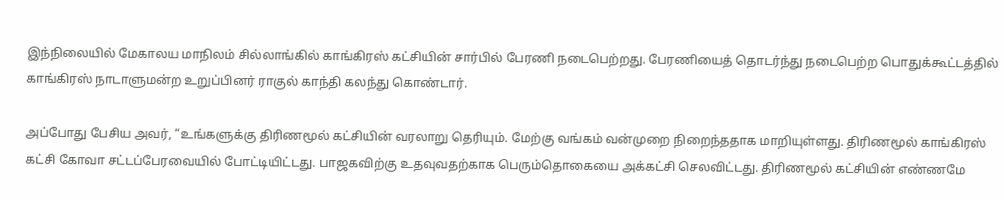இந்நிலையில் மேகாலய மாநிலம் சில்லாங்கில் காங்கிரஸ் கட்சியின் சார்பில் பேரணி நடைபெற்றது. பேரணியைத் தொடர்ந்து நடைபெற்ற பொதுக்கூட்டத்தில் காங்கிரஸ் நாடாளுமன்ற உறுப்பினர் ராகுல் காந்தி கலந்து கொண்டார்.

அப்போது பேசிய அவர், “உங்களுக்கு திரிணமூல் கட்சியின் வரலாறு தெரியும். மேற்கு வங்கம் வன்முறை நிறைந்ததாக மாறியுள்ளது. திரிணமூல் காங்கிரஸ் கட்சி கோவா சட்டப்பேரவையில் போட்டியிட்டது. பாஜகவிற்கு உதவுவதற்காக பெரும்தொகையை அக்கட்சி செலவிட்டது. திரிணமூல் கட்சியின் எண்ணமே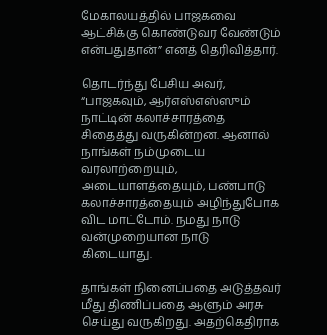மேகாலயத்தில் பாஜகவை ஆட்சிக்கு கொண்டுவர வேண்டும் என்பதுதான்” எனத் தெரிவித்தார்.

தொடர்ந்து பேசிய அவர், “பாஜகவும், ஆர்எஸ்எஸ்ஸும் நாட்டின் கலாச்சாரத்தை சிதைத்து வருகின்றன. ஆனால் நாங்கள் நம்முடைய வரலாற்றையும், அடையாளத்தையும், பண்பாடு கலாச்சாரத்தையும் அழிந்துபோக விட மாட்டோம். நமது நாடு வன்முறையான நாடு கிடையாது.

தாங்கள் நினைப்பதை அடுத்தவர் மீது திணிப்பதை ஆளும் அரசு செய்து வருகிறது. அதற்கெதிராக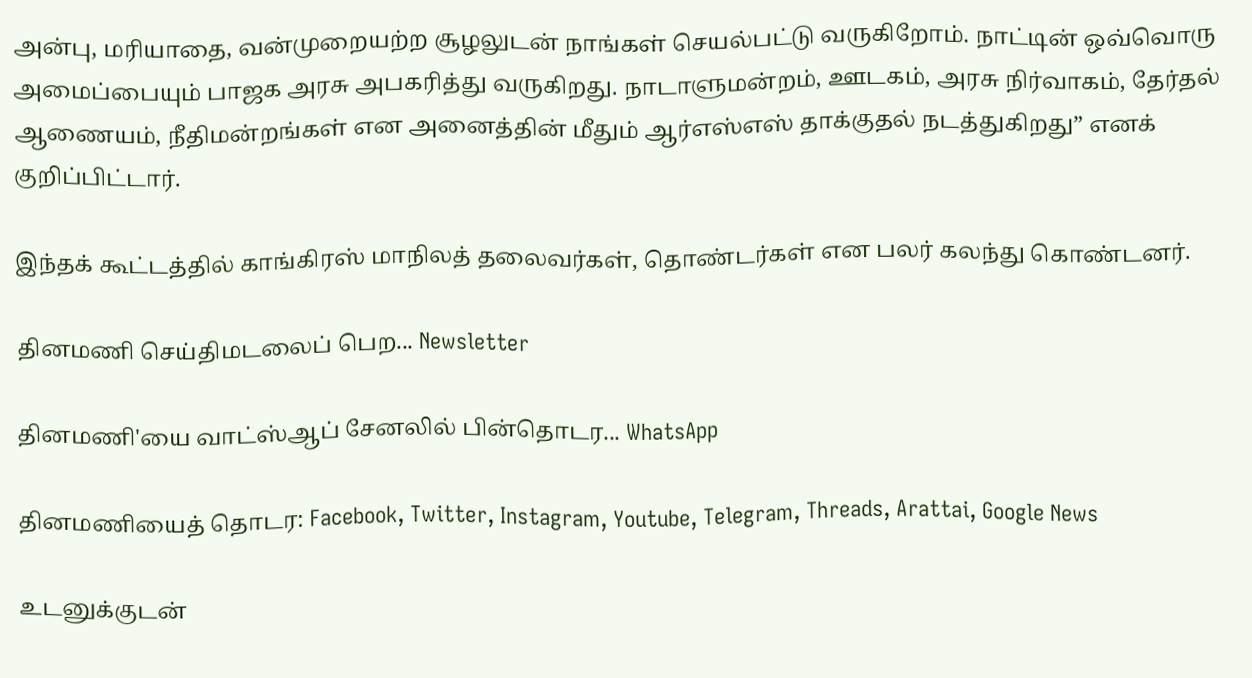அன்பு, மரியாதை, வன்முறையற்ற சூழலுடன் நாங்கள் செயல்பட்டு வருகிறோம். நாட்டின் ஒவ்வொரு அமைப்பையும் பாஜக அரசு அபகரித்து வருகிறது. நாடாளுமன்றம், ஊடகம், அரசு நிர்வாகம், தேர்தல் ஆணையம், நீதிமன்றங்கள் என அனைத்தின் மீதும் ஆர்எஸ்எஸ் தாக்குதல் நடத்துகிறது” எனக் குறிப்பிட்டார்.

இந்தக் கூட்டத்தில் காங்கிரஸ் மாநிலத் தலைவர்கள், தொண்டர்கள் என பலர் கலந்து கொண்டனர்.

தினமணி செய்திமடலைப் பெற... Newsletter

தினமணி'யை வாட்ஸ்ஆப் சேனலில் பின்தொடர... WhatsApp

தினமணியைத் தொடர: Facebook, Twitter, Instagram, Youtube, Telegram, Threads, Arattai, Google News

உடனுக்குடன்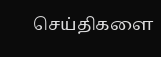செய்திகளை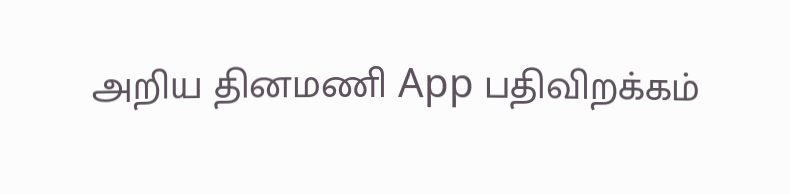அறிய தினமணி App பதிவிறக்கம்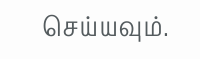செய்யவும்.